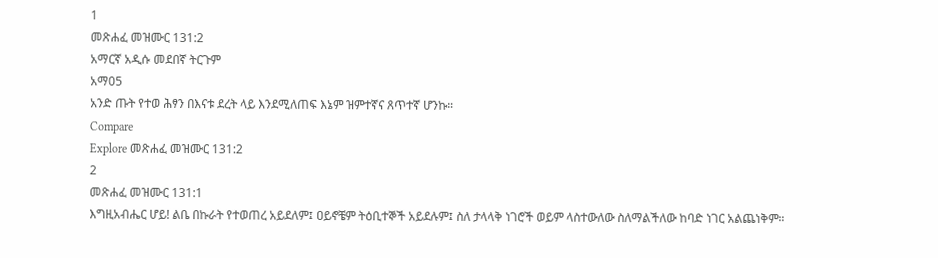1
መጽሐፈ መዝሙር 131:2
አማርኛ አዲሱ መደበኛ ትርጉም
አማ05
አንድ ጡት የተወ ሕፃን በእናቱ ደረት ላይ እንደሚለጠፍ እኔም ዝምተኛና ጸጥተኛ ሆንኩ።
Compare
Explore መጽሐፈ መዝሙር 131:2
2
መጽሐፈ መዝሙር 131:1
እግዚአብሔር ሆይ! ልቤ በኩራት የተወጠረ አይደለም፤ ዐይኖቼም ትዕቢተኞች አይደሉም፤ ስለ ታላላቅ ነገሮች ወይም ላስተውለው ስለማልችለው ከባድ ነገር አልጨነቅም።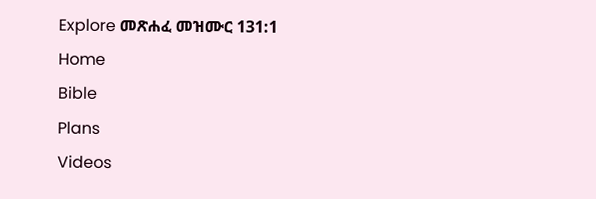Explore መጽሐፈ መዝሙር 131:1
Home
Bible
Plans
Videos